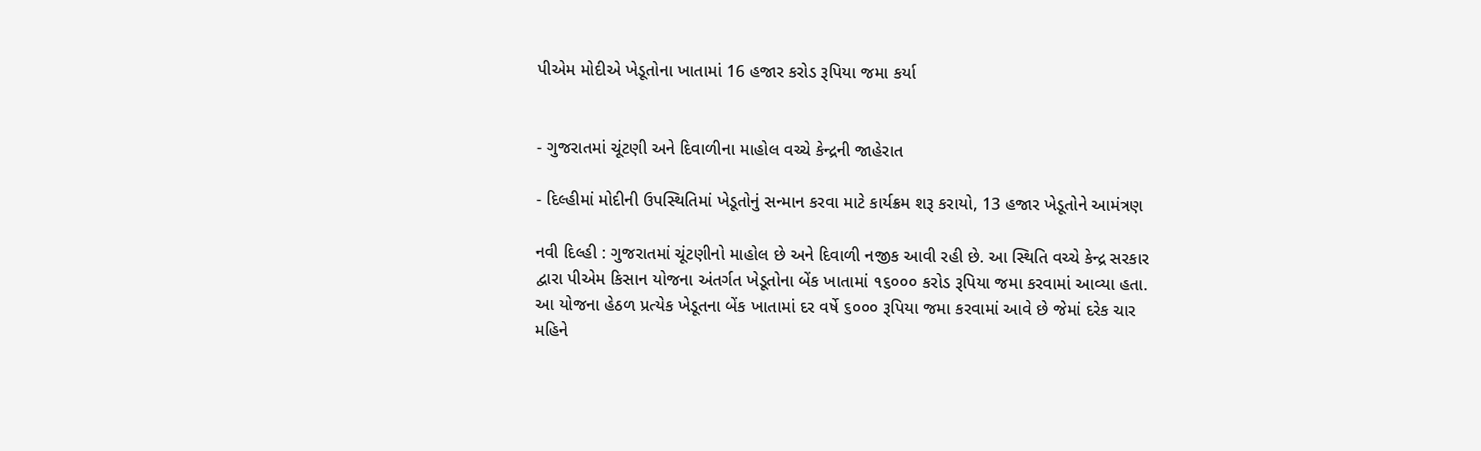પીએમ મોદીએ ખેડૂતોના ખાતામાં 16 હજાર કરોડ રૂપિયા જમા કર્યા


- ગુજરાતમાં ચૂંટણી અને દિવાળીના માહોલ વચ્ચે કેન્દ્રની જાહેરાત

- દિલ્હીમાં મોદીની ઉપસ્થિતિમાં ખેડૂતોનું સન્માન કરવા માટે કાર્યક્રમ શરૂ કરાયો, 13 હજાર ખેડૂતોને આમંત્રણ

નવી દિલ્હી : ગુજરાતમાં ચૂંટણીનો માહોલ છે અને દિવાળી નજીક આવી રહી છે. આ સ્થિતિ વચ્ચે કેન્દ્ર સરકાર દ્વારા પીએમ કિસાન યોજના અંતર્ગત ખેડૂતોના બેંક ખાતામાં ૧૬૦૦૦ કરોડ રૂપિયા જમા કરવામાં આવ્યા હતા. આ યોજના હેઠળ પ્રત્યેક ખેડૂતના બેંક ખાતામાં દર વર્ષે ૬૦૦૦ રૂપિયા જમા કરવામાં આવે છે જેમાં દરેક ચાર મહિને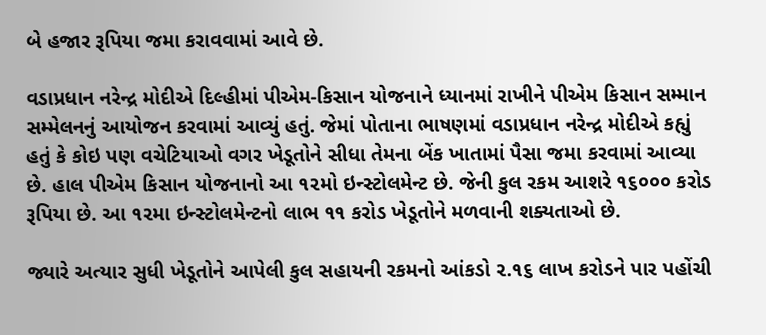બે હજાર રૂપિયા જમા કરાવવામાં આવે છે.

વડાપ્રધાન નરેન્દ્ર મોદીએ દિલ્હીમાં પીએમ-કિસાન યોજનાને ધ્યાનમાં રાખીને પીએમ કિસાન સમ્માન સમ્મેલનનું આયોજન કરવામાં આવ્યું હતું. જેમાં પોતાના ભાષણમાં વડાપ્રધાન નરેન્દ્ર મોદીએ કહ્યું હતું કે કોઇ પણ વચેટિયાઓ વગર ખેડૂતોને સીધા તેમના બેંક ખાતામાં પૈસા જમા કરવામાં આવ્યા છે. હાલ પીએમ કિસાન યોજનાનો આ ૧૨મો ઇન્સ્ટોલમેન્ટ છે. જેની કુલ રકમ આશરે ૧૬૦૦૦ કરોડ રૂપિયા છે. આ ૧૨મા ઇન્સ્ટોલમેન્ટનો લાભ ૧૧ કરોડ ખેડૂતોને મળવાની શક્યતાઓ છે.

જ્યારે અત્યાર સુધી ખેડૂતોને આપેલી કુલ સહાયની રકમનો આંકડો ૨.૧૬ લાખ કરોડને પાર પહોંચી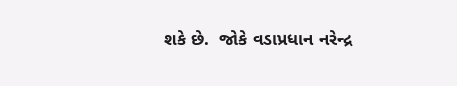શકે છે.  જોકે વડાપ્રધાન નરેન્દ્ર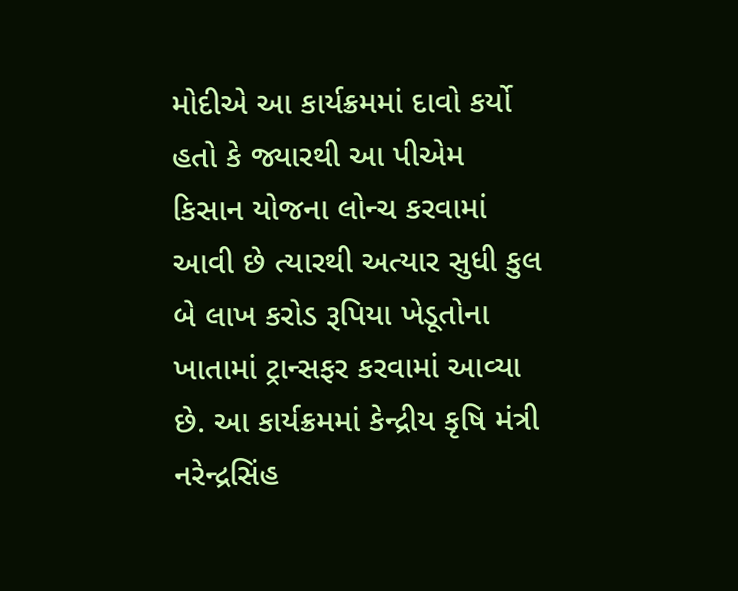મોદીએ આ કાર્યક્રમમાં દાવો કર્યો હતો કે જ્યારથી આ પીએમ કિસાન યોજના લોન્ચ કરવામાં આવી છે ત્યારથી અત્યાર સુધી કુલ બે લાખ કરોડ રૂપિયા ખેડૂતોના ખાતામાં ટ્રાન્સફર કરવામાં આવ્યા છે. આ કાર્યક્રમમાં કેન્દ્રીય કૃષિ મંત્રી નરેન્દ્રસિંહ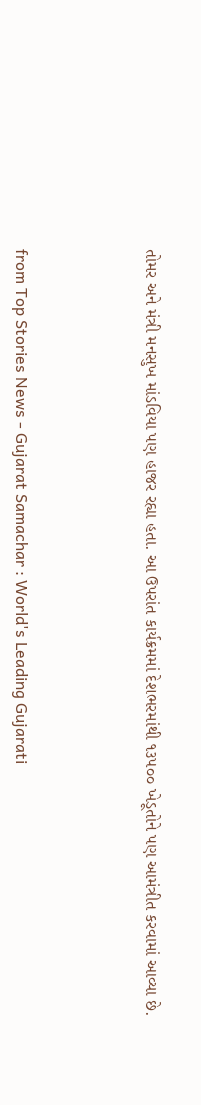તોમર અને મંત્રી મનસુખ માંડવિયા પણ હાજર રહ્યા હતા. આ ઉપરાંત કાર્યક્રમમાં દેશભરમાંથી ૧૩૫૦૦ ખેડૂતોને પણ આમંત્રીત કરવામાં આવ્યા છે.



from Top Stories News - Gujarat Samachar : World's Leading Gujarati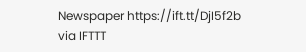Newspaper https://ift.tt/DjI5f2b
via IFTTT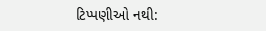ટિપ્પણીઓ નથી: